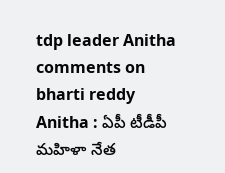tdp leader Anitha comments on bharti reddy
Anitha : ఏపీ టీడీపీ మహిళా నేత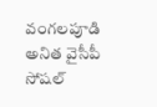వంగలపూడి అనిత వైసీపీ సోషల్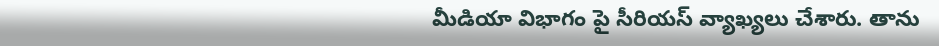మీడియా విభాగం పై సీరియస్ వ్యాఖ్యలు చేశారు. తాను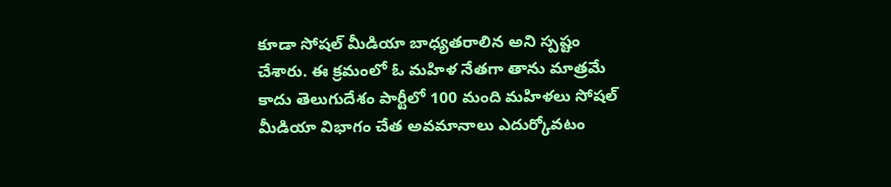కూడా సోషల్ మీడియా బాధ్యతరాలిన అని స్పష్టం చేశారు. ఈ క్రమంలో ఓ మహిళ నేతగా తాను మాత్రమే కాదు తెలుగుదేశం పార్టీలో 100 మంది మహిళలు సోషల్ మీడియా విభాగం చేత అవమానాలు ఎదుర్కోవటం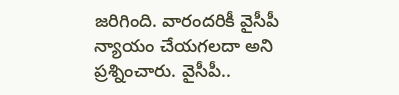జరిగింది. వారందరికీ వైసీపీ న్యాయం చేయగలదా అని ప్రశ్నించారు. వైసీపీ..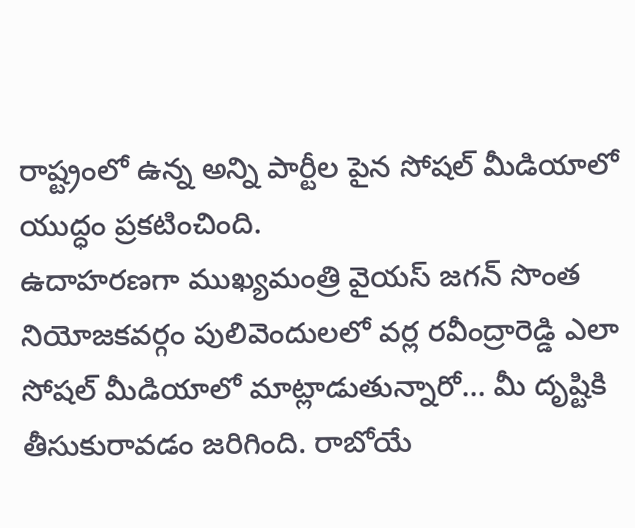రాష్ట్రంలో ఉన్న అన్ని పార్టీల పైన సోషల్ మీడియాలో యుద్ధం ప్రకటించింది.
ఉదాహరణగా ముఖ్యమంత్రి వైయస్ జగన్ సొంత నియోజకవర్గం పులివెందులలో వర్ల రవీంద్రారెడ్డి ఎలా సోషల్ మీడియాలో మాట్లాడుతున్నారో… మీ దృష్టికి తీసుకురావడం జరిగింది. రాబోయే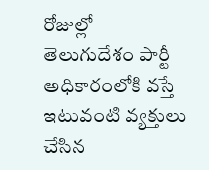రోజుల్లో తెలుగుదేశం పార్టీ అధికారంలోకి వస్తే ఇటువంటి వ్యక్తులు చేసిన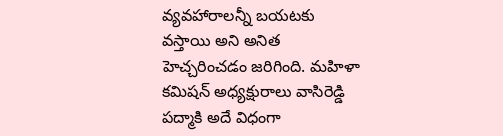వ్యవహారాలన్నీ బయటకు వస్తాయి అని అనిత హెచ్చరించడం జరిగింది. మహిళా కమిషన్ అధ్యక్షురాలు వాసిరెడ్డి పద్మాకి అదే విధంగా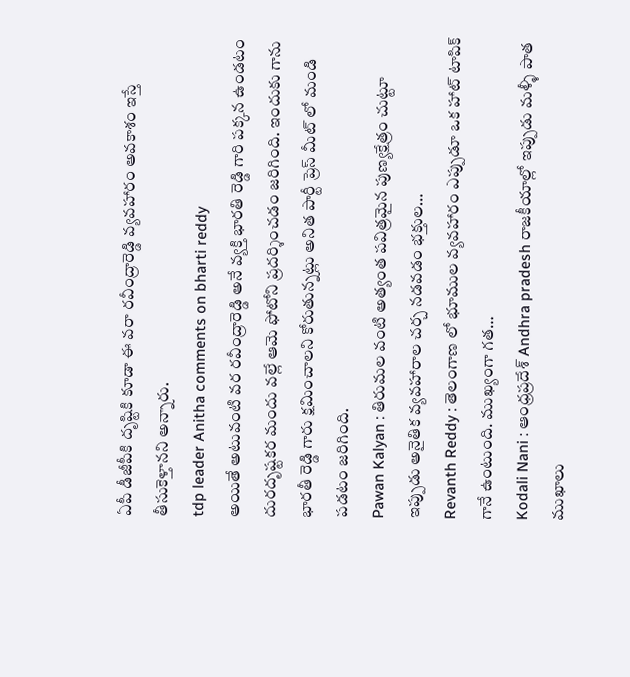ఏపీ డీజీపీకి దృష్టికి కూడా ఈ వరా రవీంద్రారెడ్డి వ్యవహారం అవకాశం ఇస్తే తీసుకెళ్తానని అన్నారు.
tdp leader Anitha comments on bharti reddy
అయితే అటువంటి వర రవీంద్రారెడ్డి అనే వ్యక్తి భారతి రెడ్డి గారి పక్కన ఉండటం దురదృష్టకర మందు వల్లే ఆమె ఫోటోని ప్రదర్శించడం జరిగింది. ఇందుకు గాను భారతీ రెడ్డి గారు క్షమించాలని కోరుతున్నట్లు అనిత పార్టీ ప్రెస్ మీట్ లో మండి పడటం జరిగింది.
Pawan Kalyan : తిరుమల వంటి అత్యంత పవిత్రమైన పుణ్యక్షేత్రం చుట్టూ ఇప్పుడు అనైతిక వ్యవహారాల చర్చ నడవడం భక్తుల…
Revanth Reddy : తెలంగాణ లో భూముల వ్యవహారం ఎప్పుడూ ఒక హాట్ టాపిక్ గానే ఉంటుంది. ముఖ్యంగా గత…
Kodali Nani : ఆంధ్రప్రదేశ్ Andhra pradesh రాజకీయాల్లో ఇప్పుడు మళ్ళీ పాత ముఖాలు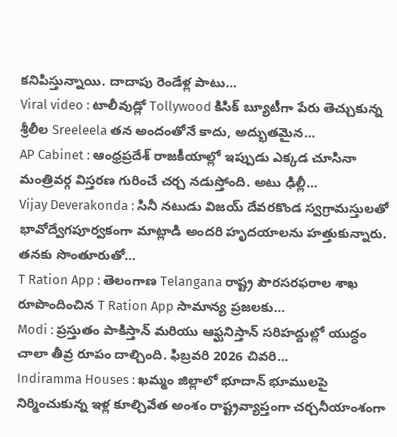కనిపిస్తున్నాయి. దాదాపు రెండేళ్ల పాటు…
Viral video : టాలీవుడ్లో Tollywood కిసిక్ బ్యూటీగా పేరు తెచ్చుకున్న శ్రీలీల Sreeleela తన అందంతోనే కాదు, అద్భుతమైన…
AP Cabinet : ఆంధ్రప్రదేశ్ రాజకీయాల్లో ఇప్పుడు ఎక్కడ చూసినా మంత్రివర్గ విస్తరణ గురించే చర్చ నడుస్తోంది. అటు ఢిల్లీ…
Vijay Deverakonda : సినీ నటుడు విజయ్ దేవరకొండ స్వగ్రామస్తులతో భావోద్వేగపూర్వకంగా మాట్లాడి అందరి హృదయాలను హత్తుకున్నారు. తనకు సొంతూరుతో…
T Ration App : తెలంగాణ Telangana రాష్ట్ర పౌరసరఫరాల శాఖ రూపొందించిన T Ration App సామాన్య ప్రజలకు…
Modi : ప్రస్తుతం పాకిస్తాన్ మరియు ఆఫ్ఘనిస్తాన్ సరిహద్దుల్లో యుద్ధం చాలా తీవ్ర రూపం దాల్చింది. ఫిబ్రవరి 2026 చివరి…
Indiramma Houses : ఖమ్మం జిల్లాలో భూదాన్ భూములపై నిర్మించుకున్న ఇళ్ల కూల్చివేత అంశం రాష్ట్రవ్యాప్తంగా చర్చనీయాంశంగా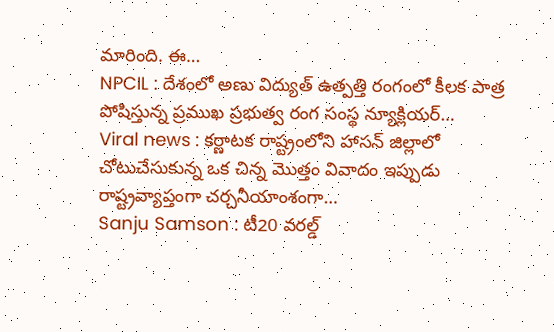మారింది. ఈ…
NPCIL : దేశంలో అణు విద్యుత్ ఉత్పత్తి రంగంలో కీలక పాత్ర పోషిస్తున్న ప్రముఖ ప్రభుత్వ రంగ సంస్థ న్యూక్లియర్…
Viral news : కర్ణాటక రాష్ట్రంలోని హాసన్ జిల్లాలో చోటుచేసుకున్న ఒక చిన్న మొత్తం వివాదం ఇప్పుడు రాష్ట్రవ్యాప్తంగా చర్చనీయాంశంగా…
Sanju Samson : టీ20 వరల్డ్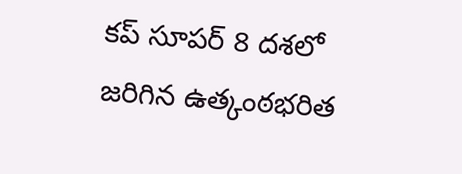కప్ సూపర్ 8 దశలో జరిగిన ఉత్కంఠభరిత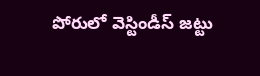పోరులో వెస్టిండీస్ జట్టు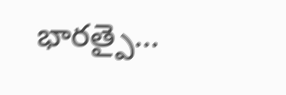భారత్పై…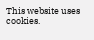This website uses cookies.